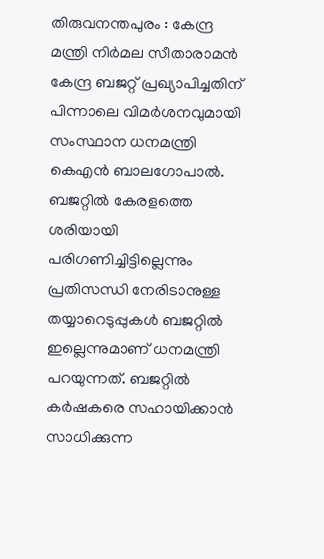തിരുവനന്തപുരം : കേന്ദ്ര മന്ത്രി നിർമല സീതാരാമൻ കേന്ദ്ര ബജറ്റ് പ്രഖ്യാപിച്ചതിന് പിന്നാലെ വിമർശനവുമായി സംസ്ഥാന ധനമന്ത്രി കെഎൻ ബാലഗോപാൽ. ബജറ്റിൽ കേരളത്തെ ശരിയായി പരിഗണിച്ചിട്ടില്ലെന്നും പ്രതിസന്ധി നേരിടാനുള്ള തയ്യാറെടുപ്പുകൾ ബജറ്റിൽ ഇല്ലെന്നുമാണ് ധനമന്ത്രി പറയുന്നത്. ബജറ്റിൽ കർഷകരെ സഹായിക്കാൻ സാധിക്കുന്ന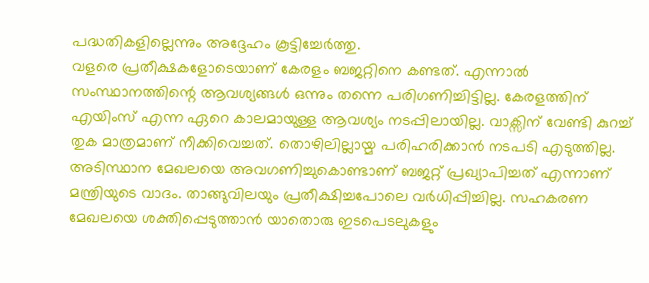പദ്ധതികളില്ലെന്നും അദ്ദേഹം കൂട്ടിച്ചേർത്തു.
വളരെ പ്രതീക്ഷകളോടെയാണ് കേരളം ബജറ്റിനെ കണ്ടത്. എന്നാൽ സംസ്ഥാനത്തിന്റെ ആവശ്യങ്ങൾ ഒന്നും തന്നെ പരിഗണിച്ചിട്ടില്ല. കേരളത്തിന് എയിംസ് എന്ന ഏറെ കാലമായുള്ള ആവശ്യം നടപ്പിലായില്ല. വാക്സിന് വേണ്ടി കുറച്ച് തുക മാത്രമാണ് നീക്കിവെച്ചത്. തൊഴിലില്ലായ്മ പരിഹരിക്കാൻ നടപടി എടുത്തില്ല.
അടിസ്ഥാന മേഖലയെ അവഗണിച്ചുകൊണ്ടാണ് ബജറ്റ് പ്രഖ്യാപിച്ചത് എന്നാണ് മന്ത്രിയുടെ വാദം. താങ്ങുവിലയും പ്രതീക്ഷിച്ചപോലെ വർധിപ്പിച്ചില്ല. സഹകരണ മേഖലയെ ശക്തിപ്പെടുത്താൻ യാതൊരു ഇടപെടലുകളും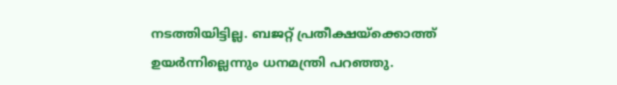നടത്തിയിട്ടില്ല. ബജറ്റ് പ്രതീക്ഷയ്ക്കൊത്ത് ഉയർന്നില്ലെന്നും ധനമന്ത്രി പറഞ്ഞു.